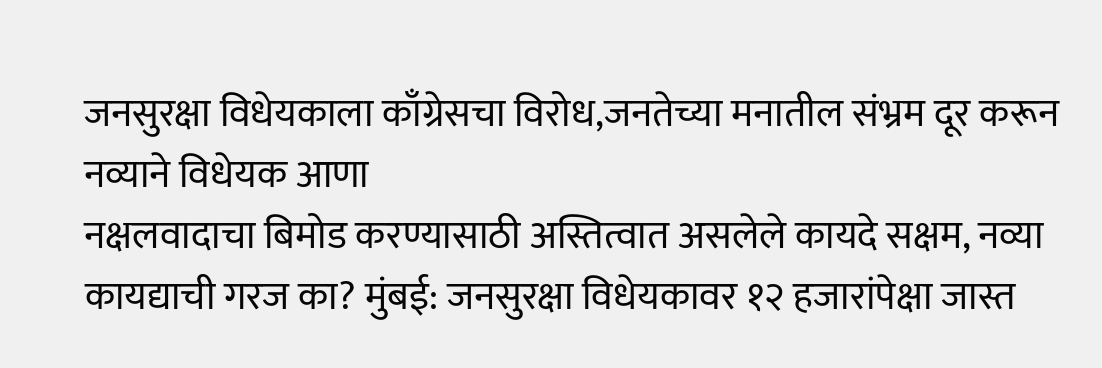जनसुरक्षा विधेयकाला काँग्रेसचा विरोध,जनतेच्या मनातील संभ्रम दूर करून नव्याने विधेयक आणा
नक्षलवादाचा बिमोड करण्यासाठी अस्तित्वात असलेले कायदे सक्षम, नव्या कायद्याची गरज का? मुंबई: जनसुरक्षा विधेयकावर १२ हजारांपेक्षा जास्त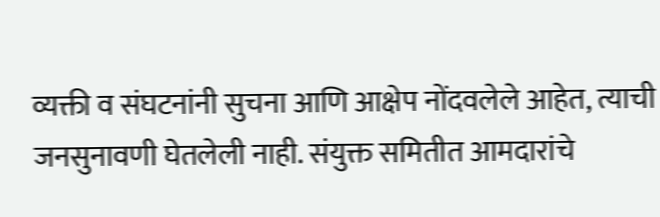व्यक्ती व संघटनांनी सुचना आणि आक्षेप नोंदवलेले आहेत, त्याची जनसुनावणी घेतलेली नाही. संयुक्त समितीत आमदारांचे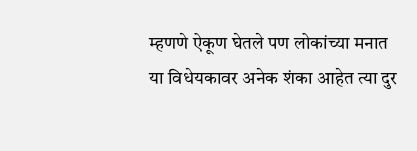म्हणणे ऐकूण घेतले पण लोकांच्या मनात या विधेयकावर अनेक शंका आहेत त्या दुर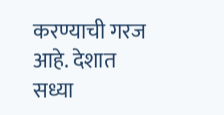करण्याची गरज आहे. देशात सध्या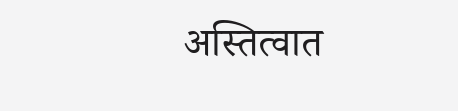अस्तित्वात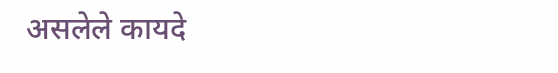असलेले कायदे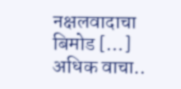नक्षलवादाचा बिमोड […]
अधिक वाचा..